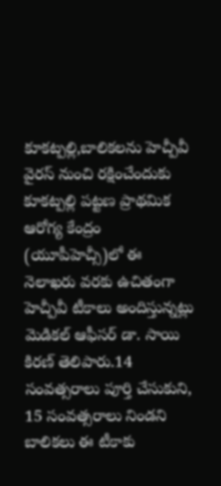కూకట్పల్లి,బాలికలను హెచ్పీవీ వైరస్ నుంచి రక్షించేందుకు కూకట్పల్లి పట్టణ ప్రాథమిక ఆరోగ్య కేంద్రం (యూపీహెచ్సీ)లో ఈ నెలాఖరు వరకు ఉచితంగా హెచ్పీవీ టీకాలు అందిస్తున్నట్లు మెడికల్ ఆఫీసర్ డా. సాయి కిరణ్ తెలిపారు.14 సంవత్సరాలు పూర్తి చేసుకుని, 15 సంవత్సరాలు నిండని బాలికలు ఈ టీకాకు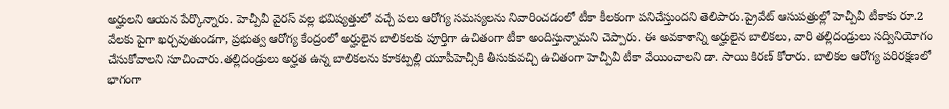అర్హులని ఆయన పేర్కొన్నారు. హెచ్పీవీ వైరస్ వల్ల భవిష్యత్తులో వచ్చే పలు ఆరోగ్య సమస్యలను నివారించడంలో టీకా కీలకంగా పనిచేస్తుందని తెలిపారు.ప్రైవేట్ ఆసుపత్రుల్లో హెచ్పీవీ టీకాకు రూ.2 వేలకు పైగా ఖర్చవుతుండగా, ప్రభుత్వ ఆరోగ్య కేంద్రంలో అర్హులైన బాలికలకు పూర్తిగా ఉచితంగా టీకా అందిస్తున్నామని చెప్పారు. ఈ అవకాశాన్ని అర్హులైన బాలికలు, వారి తల్లిదండ్రులు సద్వినియోగం చేసుకోవాలని సూచించారు.తల్లిదండ్రులు అర్హత ఉన్న బాలికలను కూకట్పల్లి యూపీహెచ్సీకి తీసుకువచ్చి ఉచితంగా హెచ్పీవీ టీకా వేయించాలని డా. సాయి కిరణ్ కోరారు. బాలికల ఆరోగ్య పరిరక్షణలో భాగంగా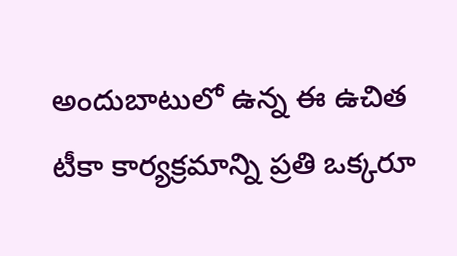అందుబాటులో ఉన్న ఈ ఉచిత టీకా కార్యక్రమాన్ని ప్రతి ఒక్కరూ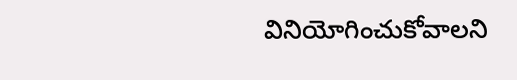వినియోగించుకోవాలని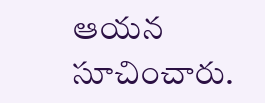ఆయన సూచించారు.